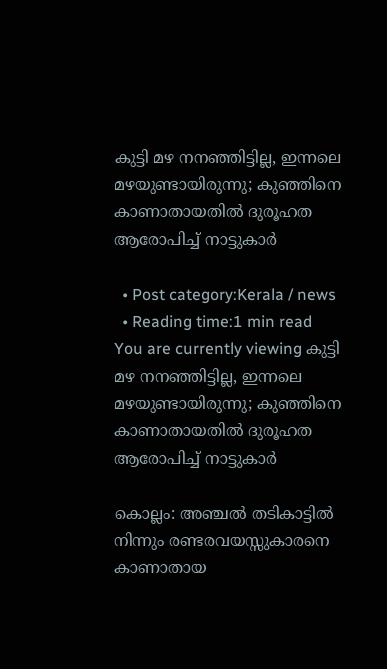കുട്ടി മഴ നനഞ്ഞിട്ടില്ല, ഇന്നലെ മഴയുണ്ടായിരുന്നു; കുഞ്ഞിനെ കാണാതായതിൽ ദുരൂഹത ആരോപിച്ച്‌ നാട്ടുകാര്‍

  • Post category:Kerala / news
  • Reading time:1 min read
You are currently viewing കുട്ടി മഴ നനഞ്ഞിട്ടില്ല, ഇന്നലെ മഴയുണ്ടായിരുന്നു; കുഞ്ഞിനെ കാണാതായതിൽ ദുരൂഹത ആരോപിച്ച്‌ നാട്ടുകാര്‍

കൊല്ലം: അഞ്ചല്‍ തടികാട്ടില്‍ നിന്നും രണ്ടരവയസ്സുകാരനെ കാണാതായ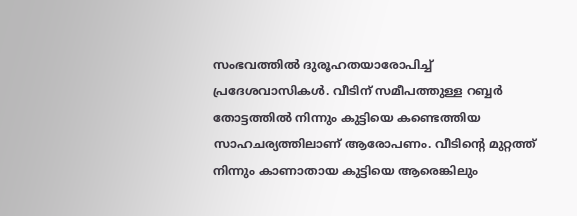സംഭവത്തില്‍ ദുരൂഹതയാരോപിച്ച്‌ പ്രദേശവാസികള്‍. വീടിന് സമീപത്തുള്ള റബ്ബര്‍ തോട്ടത്തില്‍ നിന്നും കുട്ടിയെ കണ്ടെത്തിയ സാഹചര്യത്തിലാണ് ആരോപണം. വീടിൻ്റെ മുറ്റത്ത് നിന്നും കാണാതായ കുട്ടിയെ ആരെങ്കിലും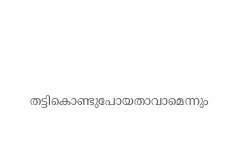തട്ടികൊണ്ടുപോയതാവാമെന്നും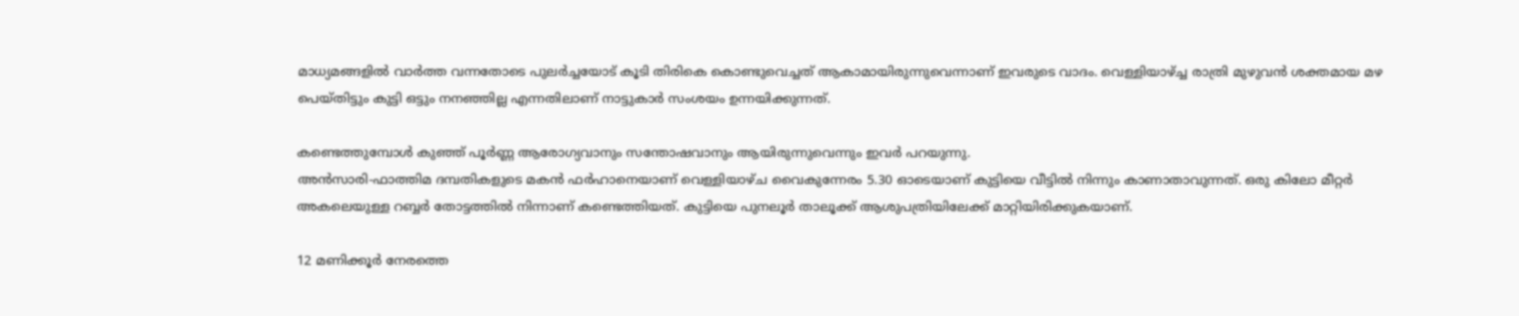മാധ്യമങ്ങളില്‍ വാര്‍ത്ത വന്നതോടെ പുലര്‍ച്ചയോട് കൂടി തിരികെ കൊണ്ടുവെച്ചത് ആകാമായിരുന്നുവെന്നാണ് ഇവരുടെ വാദം. വെള്ളിയാഴ്ച്ച രാത്രി മുഴുവന്‍ ശക്തമായ മഴ പെയ്തിട്ടും കുട്ടി ഒട്ടും നനഞ്ഞില്ല എന്നതിലാണ് നാട്ടുകാര്‍ സംശയം ഉന്നയിക്കുന്നത്.

കണ്ടെത്തുമ്പോള്‍ കുഞ്ഞ് പൂര്‍ണ്ണ ആരോഗ്യവാനും സന്തോഷവാനും ആയിരുന്നുവെന്നും ഇവര്‍ പറയുന്നു.
അന്‍സാരി-ഫാത്തിമ ദമ്പതികളുടെ മകന്‍ ഫര്‍ഹാനെയാണ് വെള്ളിയാഴ്‌ച വൈകുന്നേരം 5.30 ഓടെയാണ് കുട്ടിയെ വീട്ടില്‍ നിന്നും കാണാതാവുന്നത്. ഒരു കിലോ മീറ്റര്‍ അകലെയുള്ള റബ്ബര്‍ തോട്ടത്തില്‍ നിന്നാണ് കണ്ടെത്തിയത്. കുട്ടിയെ പുനലൂര്‍ താലൂക്ക് ആശുപത്രിയിലേക്ക് മാറ്റിയിരിക്കുകയാണ്.

12 മണിക്കൂര്‍ നേരത്തെ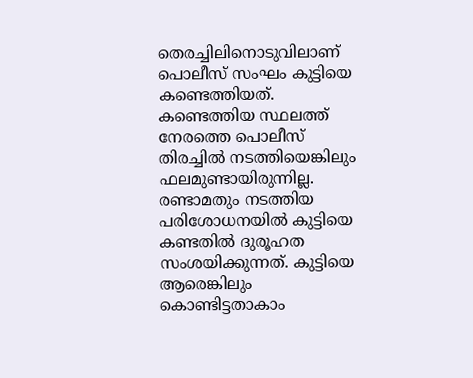തെരച്ചിലിനൊടുവിലാണ് പൊലീസ് സംഘം കുട്ടിയെ കണ്ടെത്തിയത്. കണ്ടെത്തിയ സ്ഥലത്ത് നേരത്തെ പൊലീസ് തിരച്ചില്‍ നടത്തിയെങ്കിലും ഫലമുണ്ടായിരുന്നില്ല. രണ്ടാമതും നടത്തിയ പരിശോധനയില്‍ കുട്ടിയെ കണ്ടതില്‍ ദുരൂഹത സംശയിക്കുന്നത്. കുട്ടിയെ ആരെങ്കിലും കൊണ്ടിട്ടതാകാം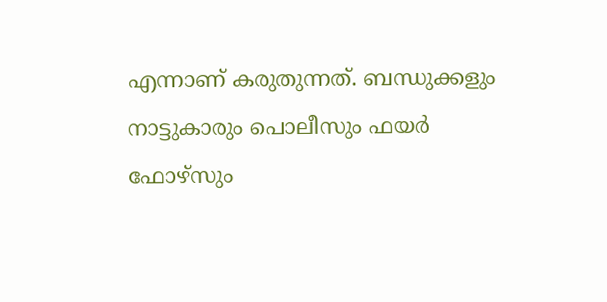എന്നാണ് കരുതുന്നത്. ബന്ധുക്കളും നാട്ടുകാരും പൊലീസും ഫയര്‍ ഫോഴ്‌സും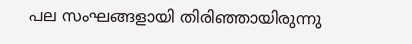പല സംഘങ്ങളായി തിരിഞ്ഞായിരുന്നു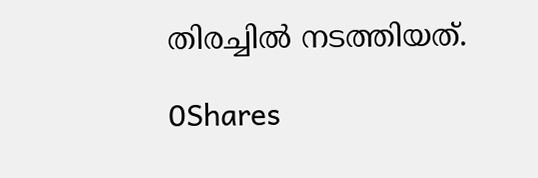തിരച്ചില്‍ നടത്തിയത്.

0Shares